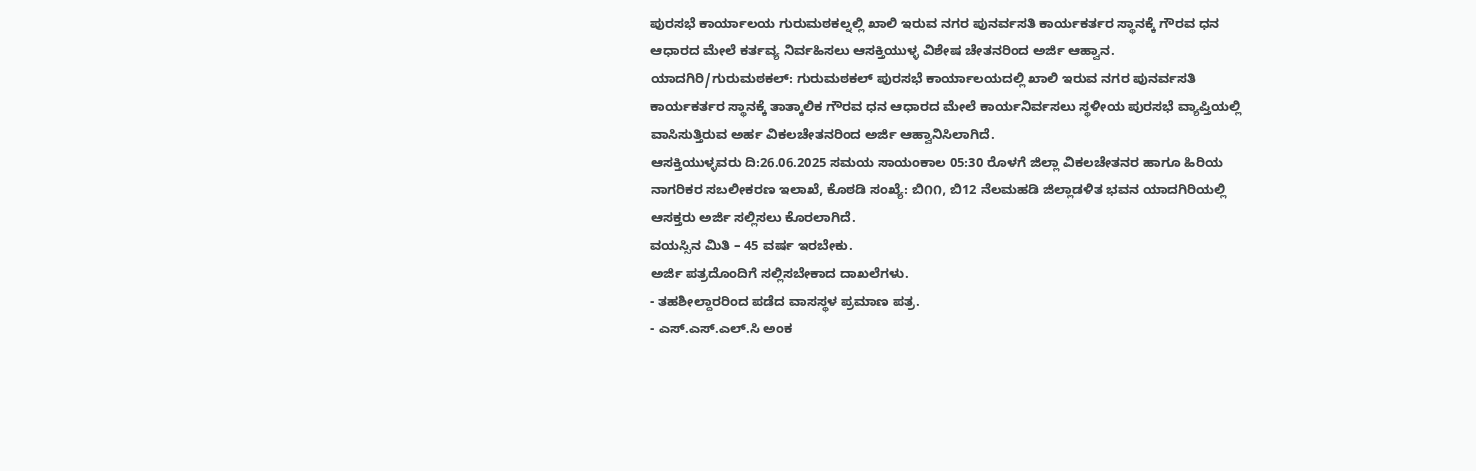ಪುರಸಭೆ ಕಾರ್ಯಾಲಯ ಗುರುಮಠಕಲ್ನಲ್ಲಿ ಖಾಲಿ ಇರುವ ನಗರ ಪುನರ್ವಸತಿ ಕಾರ್ಯಕರ್ತರ ಸ್ಥಾನಕ್ಕೆ ಗೌರವ ಧನ ಆಧಾರದ ಮೇಲೆ ಕರ್ತವ್ಯ ನಿರ್ವಹಿಸಲು ಆಸಕ್ತಿಯುಳ್ಳ ವಿಶೇಷ ಚೇತನರಿಂದ ಅರ್ಜಿ ಆಹ್ವಾನ.
ಯಾದಗಿರಿ/ಗುರುಮಠಕಲ್: ಗುರುಮಠಕಲ್ ಪುರಸಭೆ ಕಾರ್ಯಾಲಯದಲ್ಲಿ ಖಾಲಿ ಇರುವ ನಗರ ಪುನರ್ವಸತಿ ಕಾರ್ಯಕರ್ತರ ಸ್ಥಾನಕ್ಕೆ ತಾತ್ಕಾಲಿಕ ಗೌರವ ಧನ ಆಧಾರದ ಮೇಲೆ ಕಾರ್ಯನಿರ್ವಸಲು ಸ್ಥಳೀಯ ಪುರಸಭೆ ವ್ಯಾಪ್ತಿಯಲ್ಲಿ ವಾಸಿಸುತ್ತಿರುವ ಅರ್ಹ ವಿಕಲಚೇತನರಿಂದ ಅರ್ಜಿ ಆಹ್ವಾನಿಸಿಲಾಗಿದೆ.
ಆಸಕ್ತಿಯುಳ್ಳವರು ದಿ:26.06.2025 ಸಮಯ ಸಾಯಂಕಾಲ 05:30 ರೊಳಗೆ ಜಿಲ್ಲಾ ವಿಕಲಚೇತನರ ಹಾಗೂ ಹಿರಿಯ ನಾಗರಿಕರ ಸಬಲೀಕರಣ ಇಲಾಖೆ, ಕೊಠಡಿ ಸಂಖ್ಯೆ: ಬಿ೧೧, ಬಿ12 ನೆಲಮಹಡಿ ಜಿಲ್ಲಾಡಳಿತ ಭವನ ಯಾದಗಿರಿಯಲ್ಲಿ ಆಸಕ್ತರು ಅರ್ಜಿ ಸಲ್ಲಿಸಲು ಕೊರಲಾಗಿದೆ.
ವಯಸ್ಸಿನ ಮಿತಿ – 45 ವರ್ಷ ಇರಬೇಕು.
ಅರ್ಜಿ ಪತ್ರದೊಂದಿಗೆ ಸಲ್ಲಿಸಬೇಕಾದ ದಾಖಲೆಗಳು.
- ತಹಶೀಲ್ದಾರರಿಂದ ಪಡೆದ ವಾಸಸ್ಥಳ ಪ್ರಮಾಣ ಪತ್ರ.
- ಎಸ್.ಎಸ್.ಎಲ್.ಸಿ ಅಂಕ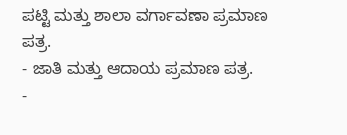ಪಟ್ಟಿ ಮತ್ತು ಶಾಲಾ ವರ್ಗಾವಣಾ ಪ್ರಮಾಣ ಪತ್ರ.
- ಜಾತಿ ಮತ್ತು ಆದಾಯ ಪ್ರಮಾಣ ಪತ್ರ.
-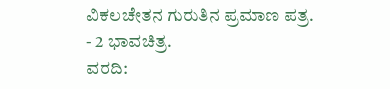ವಿಕಲಚೇತನ ಗುರುತಿನ ಪ್ರಮಾಣ ಪತ್ರ.
- 2 ಭಾವಚಿತ್ರ.
ವರದಿ: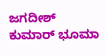ಜಗದೀಶ್ ಕುಮಾರ್ ಭೂಮಾ